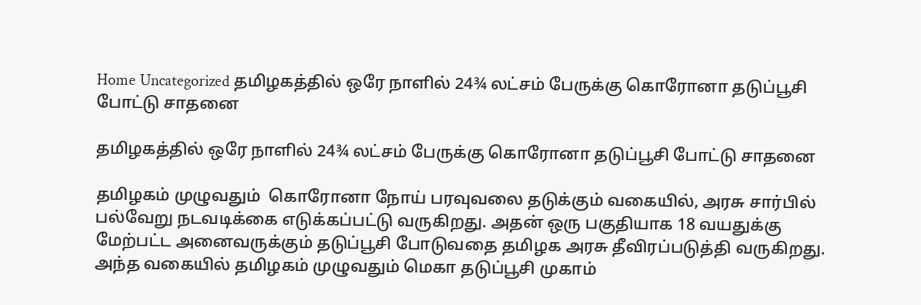Home Uncategorized தமிழகத்தில் ஒரே நாளில் 24¾ லட்சம் பேருக்கு கொரோனா தடுப்பூசி போட்டு சாதனை

தமிழகத்தில் ஒரே நாளில் 24¾ லட்சம் பேருக்கு கொரோனா தடுப்பூசி போட்டு சாதனை

தமிழகம் முழுவதும்  கொரோனா நோய் பரவுவலை தடுக்கும் வகையில், அரசு சார்பில் பல்வேறு நடவடிக்கை எடுக்கப்பட்டு வருகிறது. அதன் ஒரு பகுதியாக 18 வயதுக்கு மேற்பட்ட அனைவருக்கும் தடுப்பூசி போடுவதை தமிழக அரசு தீவிரப்படுத்தி வருகிறது. அந்த வகையில் தமிழகம் முழுவதும் மெகா தடுப்பூசி முகாம்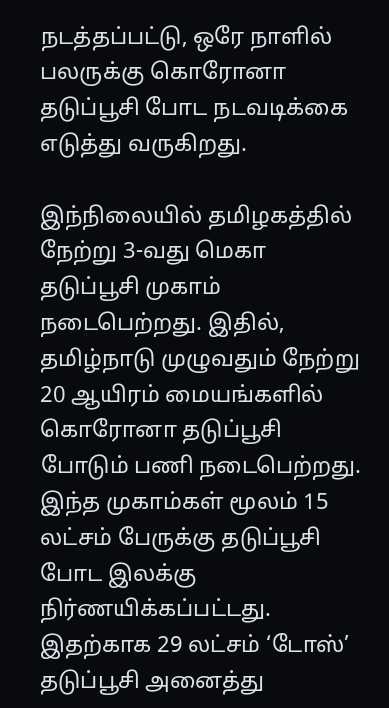நடத்தப்பட்டு, ஒரே நாளில் பலருக்கு கொரோனா தடுப்பூசி போட நடவடிக்கை எடுத்து வருகிறது.

இந்நிலையில் தமிழகத்தில் நேற்று 3-வது மெகா தடுப்பூசி முகாம் நடைபெற்றது. இதில், தமிழ்நாடு முழுவதும் நேற்று 20 ஆயிரம் மையங்களில் கொரோனா தடுப்பூசி போடும் பணி நடைபெற்றது. இந்த முகாம்கள் மூலம் 15 லட்சம் பேருக்கு தடுப்பூசி போட இலக்கு நிர்ணயிக்கப்பட்டது. இதற்காக 29 லட்சம் ‘டோஸ்’ தடுப்பூசி அனைத்து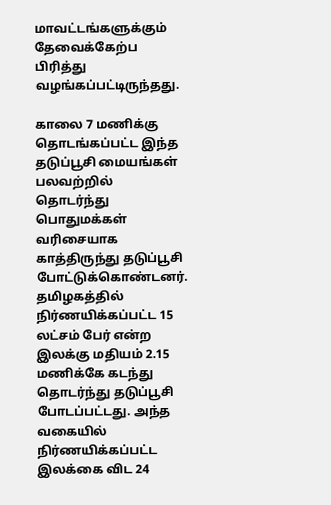மாவட்டங்களுக்கும் தேவைக்கேற்ப பிரித்து வழங்கப்பட்டிருந்தது.

காலை 7 மணிக்கு தொடங்கப்பட்ட இந்த தடுப்பூசி மையங்கள் பலவற்றில் தொடர்ந்து பொதுமக்கள் வரிசையாக காத்திருந்து தடுப்பூசி போட்டுக்கொண்டனர். தமிழகத்தில் நிர்ணயிக்கப்பட்ட 15 லட்சம் பேர் என்ற இலக்கு மதியம் 2.15 மணிக்கே கடந்து தொடர்ந்து தடுப்பூசி போடப்பட்டது. அந்த வகையில் நிர்ணயிக்கப்பட்ட இலக்கை விட 24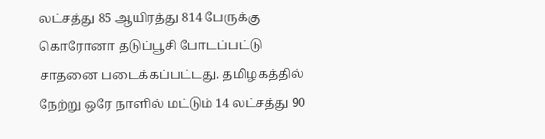லட்சத்து 85 ஆயிரத்து 814 பேருக்கு கொரோனா தடுப்பூசி போடப்பட்டு சாதனை படைக்கப்பட்டது. தமிழகத்தில் நேற்று ஒரே நாளில் மட்டும் 14 லட்சத்து 90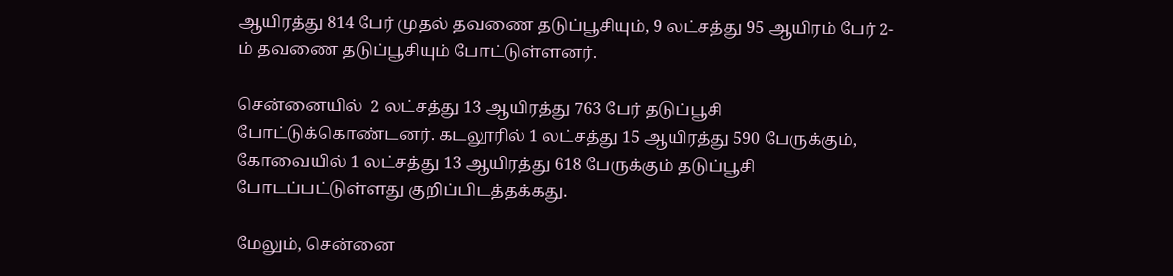ஆயிரத்து 814 பேர் முதல் தவணை தடுப்பூசியும், 9 லட்சத்து 95 ஆயிரம் பேர் 2-ம் தவணை தடுப்பூசியும் போட்டுள்ளனர்.

சென்னையில்  2 லட்சத்து 13 ஆயிரத்து 763 பேர் தடுப்பூசி போட்டுக்கொண்டனர். கடலூரில் 1 லட்சத்து 15 ஆயிரத்து 590 பேருக்கும், கோவையில் 1 லட்சத்து 13 ஆயிரத்து 618 பேருக்கும் தடுப்பூசி போடப்பட்டுள்ளது குறிப்பிடத்தக்கது.

மேலும், சென்னை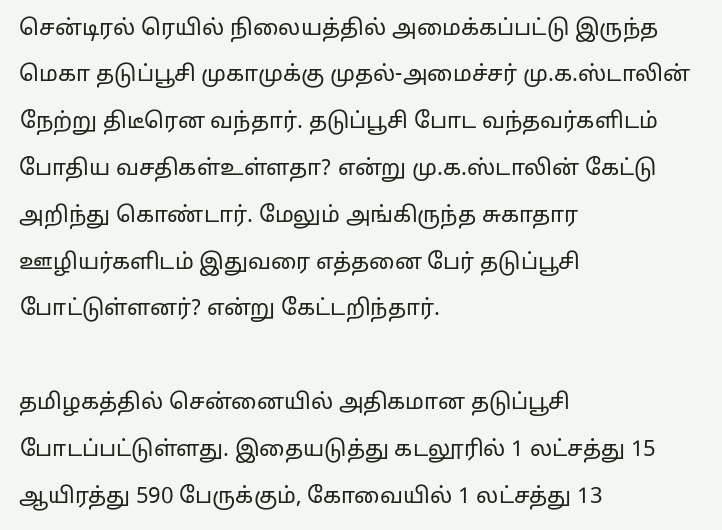சென்டிரல் ரெயில் நிலையத்தில் அமைக்கப்பட்டு இருந்த மெகா தடுப்பூசி முகாமுக்கு முதல்-அமைச்சர் மு.க.ஸ்டாலின் நேற்று திடீரென வந்தார். தடுப்பூசி போட வந்தவர்களிடம் போதிய வசதிகள்உள்ளதா? என்று மு.க.ஸ்டாலின் கேட்டு அறிந்து கொண்டார். மேலும் அங்கிருந்த சுகாதார ஊழியர்களிடம் இதுவரை எத்தனை பேர் தடுப்பூசி போட்டுள்ளனர்? என்று கேட்டறிந்தார்.

தமிழகத்தில் சென்னையில் அதிகமான தடுப்பூசி போடப்பட்டுள்ளது. இதையடுத்து கடலூரில் 1 லட்சத்து 15 ஆயிரத்து 590 பேருக்கும், கோவையில் 1 லட்சத்து 13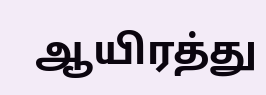ஆயிரத்து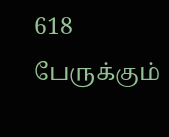618 பேருக்கும்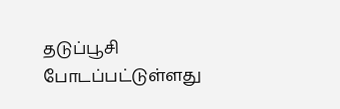தடுப்பூசி போடப்பட்டுள்ளது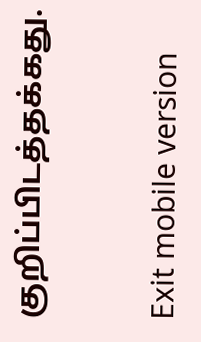குறிப்பிடத்தக்கது.


Exit mobile version